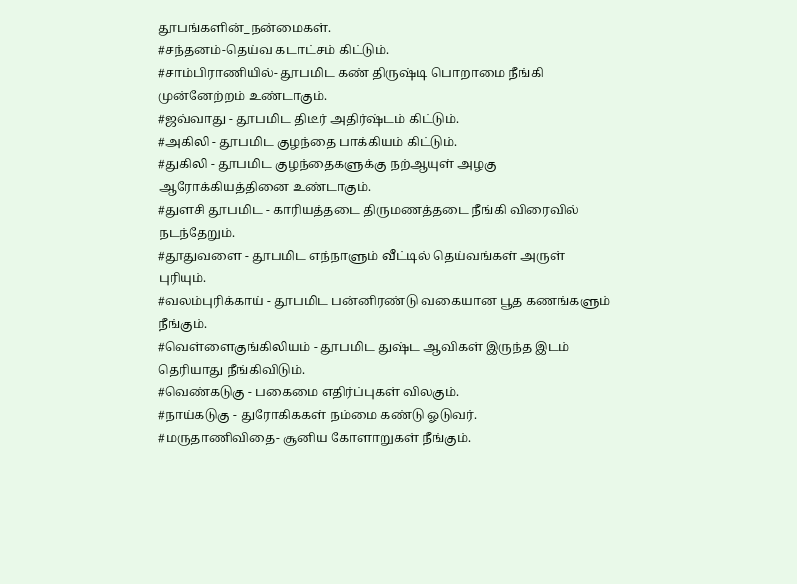தூபங்களின்_நன்மைகள்.
#சந்தனம்-தெய்வ கடாட்சம் கிட்டும்.
#சாம்பிராணியில்- தூபமிட கண் திருஷ்டி பொறாமை நீங்கி முன்னேற்றம் உண்டாகும்.
#ஜவ்வாது - தூபமிட திடீர் அதிர்ஷ்டம் கிட்டும்.
#அகிலி - தூபமிட குழந்தை பாக்கியம் கிட்டும்.
#துகிலி - தூபமிட குழந்தைகளுக்கு நற்ஆயுள் அழகு ஆரோக்கியத்தினை உண்டாகும்.
#துளசி தூபமிட - காரியத்தடை திருமணத்தடை நீங்கி விரைவில் நடந்தேறும்.
#தூதுவளை - தூபமிட எந்நாளும் வீட்டில் தெய்வங்கள் அருள் புரியும்.
#வலம்புரிக்காய் - தூபமிட பன்னிரண்டு வகையான பூத கணங்களும் நீங்கும்.
#வெள்ளைகுங்கிலியம் - தூபமிட துஷ்ட ஆவிகள் இருந்த இடம் தெரியாது நீங்கிவிடும்.
#வெண்கடுகு - பகைமை எதிர்ப்புகள் விலகும்.
#நாய்கடுகு - துரோகிககள் நம்மை கண்டு ஓடுவர்.
#மருதாணிவிதை- சூனிய கோளாறுகள் நீங்கும்.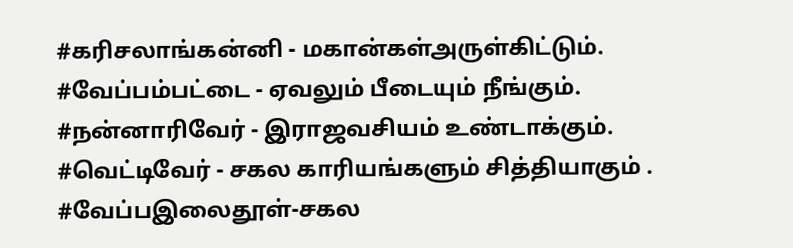#கரிசலாங்கன்னி - மகான்கள்அருள்கிட்டும்.
#வேப்பம்பட்டை - ஏவலும் பீடையும் நீங்கும்.
#நன்னாரிவேர் - இராஜவசியம் உண்டாக்கும்.
#வெட்டிவேர் - சகல காரியங்களும் சித்தியாகும் .
#வேப்பஇலைதூள்-சகல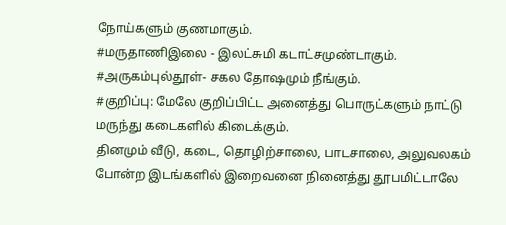நோய்களும் குணமாகும்.
#மருதாணிஇலை - இலட்சுமி கடாட்சமுண்டாகும்.
#அருகம்புல்தூள்- சகல தோஷமும் நீங்கும்.
#குறிப்பு: மேலே குறிப்பிட்ட அனைத்து பொருட்களும் நாட்டு மருந்து கடைகளில் கிடைக்கும்.
தினமும் வீடு, கடை, தொழிற்சாலை, பாடசாலை, அலுவலகம் போன்ற இடங்களில் இறைவனை நினைத்து தூபமிட்டாலே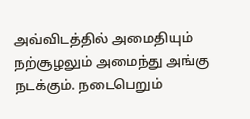அவ்விடத்தில் அமைதியும் நற்சூழலும் அமைந்து அங்கு நடக்கும். நடைபெறும்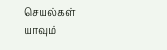செயல்கள் யாவும்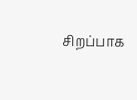சிறப்பாக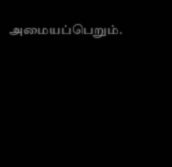அமையப்பெறும்.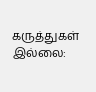கருத்துகள் இல்லை: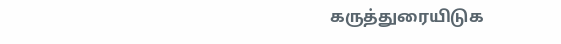கருத்துரையிடுக